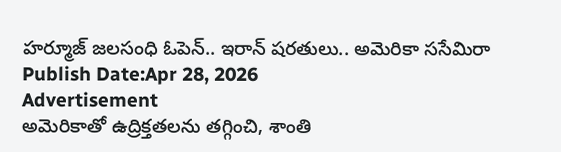హర్మూజ్ జలసంధి ఓపెన్.. ఇరాన్ షరతులు.. అమెరికా ససేమిరా
Publish Date:Apr 28, 2026
Advertisement
అమెరికాతో ఉద్రిక్తతలను తగ్గించి, శాంతి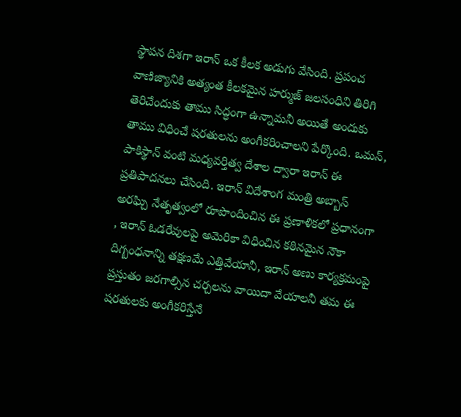స్థాపన దిశగా ఇరాన్ ఒక కీలక అడుగు వేసింది. ప్రపంచ వాణిజ్యానికి అత్యంత కీలకమైన హర్ముజ్ జలసంధిని తిరిగి తెరిచేందుకు తాము సిద్ధంగా ఉన్నామనీ అయితే అందుకు తాము విధించే షరతులను అంగీకరించాలని పేర్కొంది. ఒమన్, పాకిస్థాన్ వంటి మధ్యవర్తిత్వ దేశాల ద్వారా ఇరాన్ ఈ ప్రతిపాదనలు చేసింది. ఇరాన్ విదేశాంగ మంత్రి అబ్బాస్ అరఘ్చి నేతృత్వంలో రూపొందించిన ఈ ప్రణాళికలో ప్రధానంగా , ఇరాన్ ఓడరేవులపై అమెరికా విధించిన కఠినమైన నౌకా దిగ్బంధనాన్ని తక్షణమే ఎత్తివేయానీ, ఇరాన్ అణు కార్యక్రమంపై ప్రస్తుతం జరగాల్సిన చర్చలను వాయిదా వేయాలనీ తమ ఈ షరతులకు అంగీకరిస్తేనే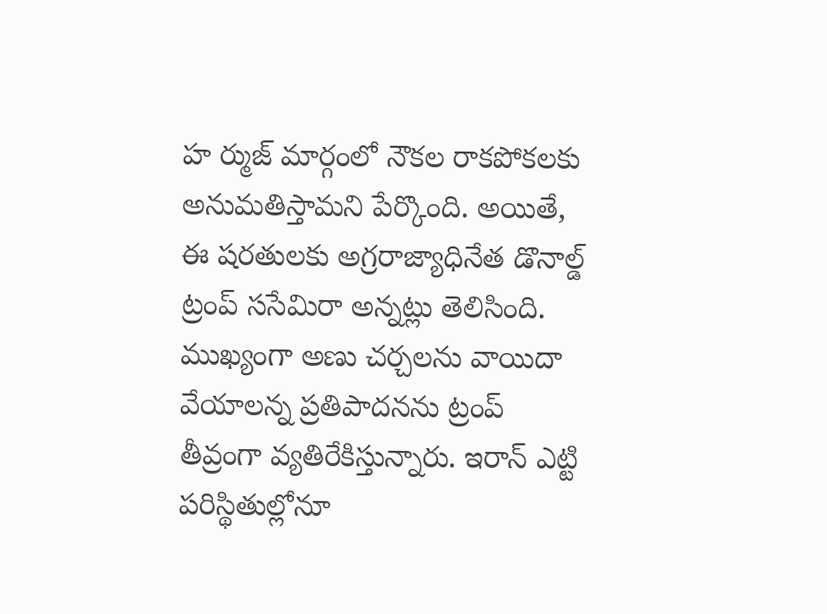హ ర్ముజ్ మార్గంలో నౌకల రాకపోకలకు అనుమతిస్తామని పేర్కొంది. అయితే, ఈ షరతులకు అగ్రరాజ్యాధినేత డొనాల్డ్ ట్రంప్ ససేమిరా అన్నట్లు తెలిసింది. ముఖ్యంగా అణు చర్చలను వాయిదా వేయాలన్న ప్రతిపాదనను ట్రంప్ తీవ్రంగా వ్యతిరేకిస్తున్నారు. ఇరాన్ ఎట్టి పరిస్థితుల్లోనూ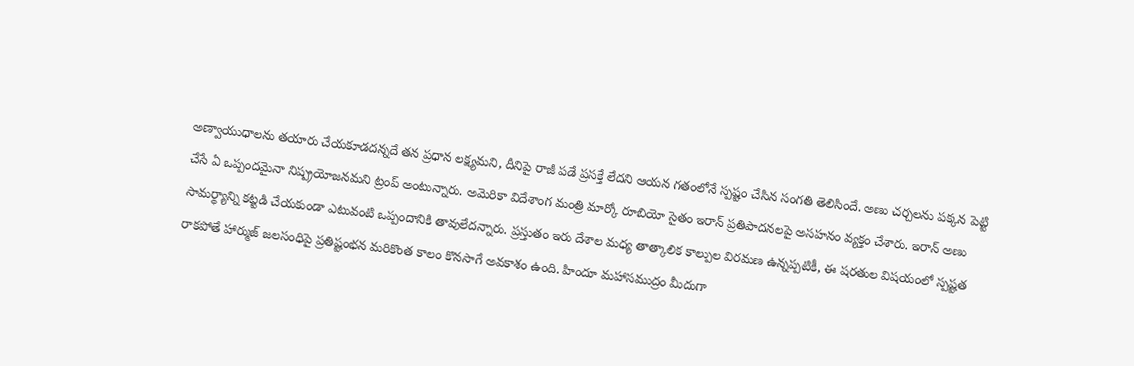అణ్వాయుధాలను తయారు చేయకూడదన్నదే తన ప్రధాన లక్ష్యమని, దీనిపై రాజీ పడే ప్రసక్తే లేదని ఆయన గతంలోనే స్పష్టం చేసిన సంగతి తెలిసిందే. అణు చర్చలను పక్కన పెట్టి చేసే ఏ ఒప్పందమైనా నిష్ప్రయోజనమని ట్రంప్ అంటున్నారు. అమెరికా విదేశాంగ మంత్రి మార్కో రూబియో సైతం ఇరాన్ ప్రతిపాదనలపై అసహనం వ్యక్తం చేశారు. ఇరాన్ అణు సామర్థ్యాన్ని కట్టడి చేయకుండా ఎటువంటి ఒప్పందానికి తావులేదన్నారు. ప్రస్తుతం ఇరు దేశాల మధ్య తాత్కాలిక కాల్పుల విరమణ ఉన్నప్పటికీ, ఈ షరతుల విషయంలో స్పష్టత రాకపోతే హార్ముజ్ జలసంధిపై ప్రతిష్టంభన మరికొంత కాలం కొనసాగే అవకాశం ఉంది. హిందూ మహాసముద్రం మీదుగా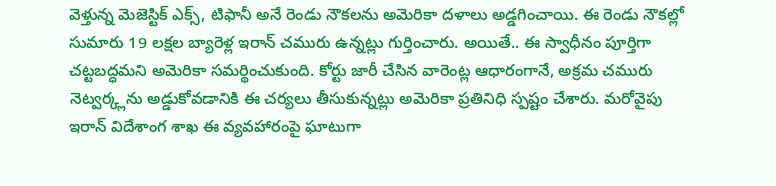వెళ్తున్న మెజెస్టిక్ ఎక్స్, టిఫానీ అనే రెండు నౌకలను అమెరికా దళాలు అడ్డగించాయి. ఈ రెండు నౌకల్లో సుమారు 19 లక్షల బ్యారెళ్ల ఇరాన్ చమురు ఉన్నట్లు గుర్తించారు. అయితే.. ఈ స్వాధీనం పూర్తిగా చట్టబద్ధమని అమెరికా సమర్థించుకుంది. కోర్టు జారీ చేసిన వారెంట్ల ఆధారంగానే, అక్రమ చమురు నెట్వర్క్లను అడ్డుకోవడానికి ఈ చర్యలు తీసుకున్నట్లు అమెరికా ప్రతినిధి స్పష్టం చేశారు. మరోవైపు ఇరాన్ విదేశాంగ శాఖ ఈ వ్యవహారంపై ఘాటుగా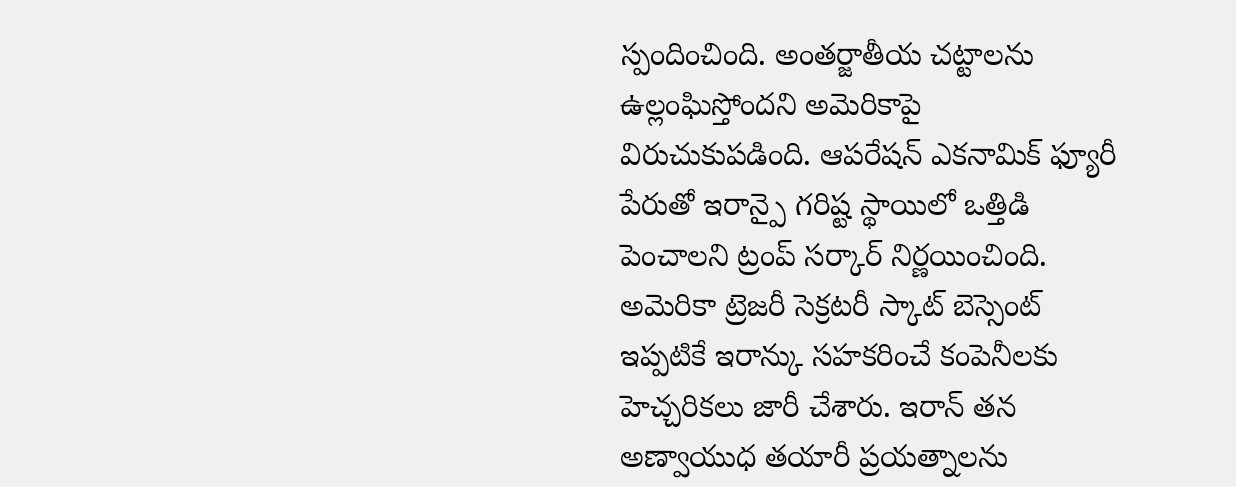స్పందించింది. అంతర్జాతీయ చట్టాలను ఉల్లంఘిస్తోందని అమెరికాపై విరుచుకుపడింది. ఆపరేషన్ ఎకనామిక్ ఫ్యూరీ పేరుతో ఇరాన్పై గరిష్ట స్థాయిలో ఒత్తిడి పెంచాలని ట్రంప్ సర్కార్ నిర్ణయించింది. అమెరికా ట్రెజరీ సెక్రటరీ స్కాట్ బెస్సెంట్ ఇప్పటికే ఇరాన్కు సహకరించే కంపెనీలకు హెచ్చరికలు జారీ చేశారు. ఇరాన్ తన అణ్వాయుధ తయారీ ప్రయత్నాలను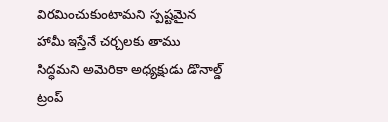విరమించుకుంటామని స్పష్టమైన హామీ ఇస్తేనే చర్చలకు తాము సిద్ధమని అమెరికా అధ్యక్షుడు డొనాల్డ్ ట్రంప్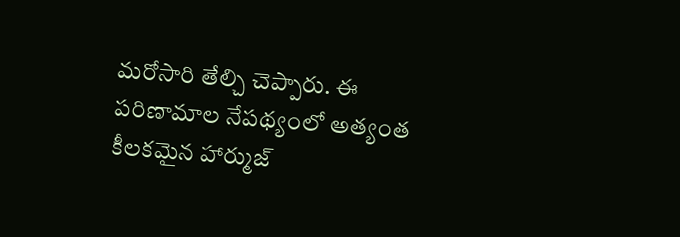మరోసారి తేల్చి చెప్పారు. ఈ పరిణామాల నేపథ్యంలో అత్యంత కీలకమైన హార్ముజ్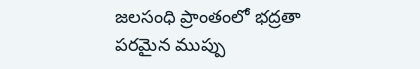జలసంధి ప్రాంతంలో భద్రతా పరమైన ముప్పు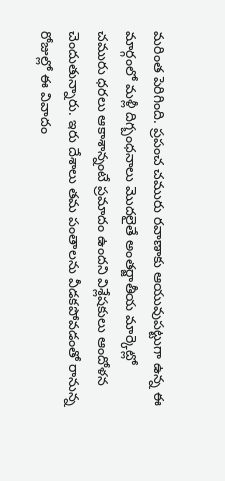మరింత పెరిగింది. ప్రపంచ చమురు రవాణాకు ఆయువుపట్టుగా ఉన్న ఈ మార్గంలో మళ్లీ దిగ్బంధనాలు మొదలైతే అంతర్జాతీయ మార్కెట్లో చమురు ధరలు ఆకాశాన్నంటే ప్రమాదం ఉందని విశ్లేషకులు ఆందోళన చెందుతున్నారు. ఇరు దేశాలు తమ పంతాలను వీడకపోవడంతో రానున్న రోజుల్లో ఈ వివాదం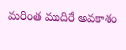మరింత ముదిరే అవకాశం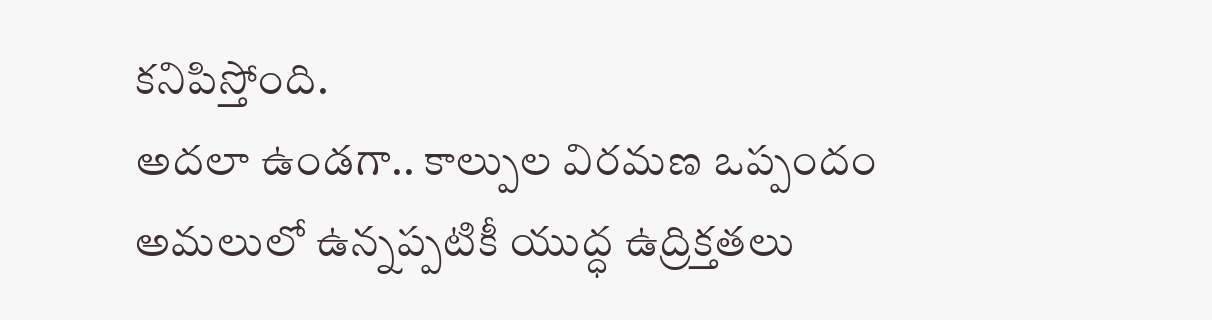కనిపిస్తోంది.
అదలా ఉండగా.. కాల్పుల విరమణ ఒప్పందం అమలులో ఉన్నప్పటికీ యుద్ధ ఉద్రిక్తతలు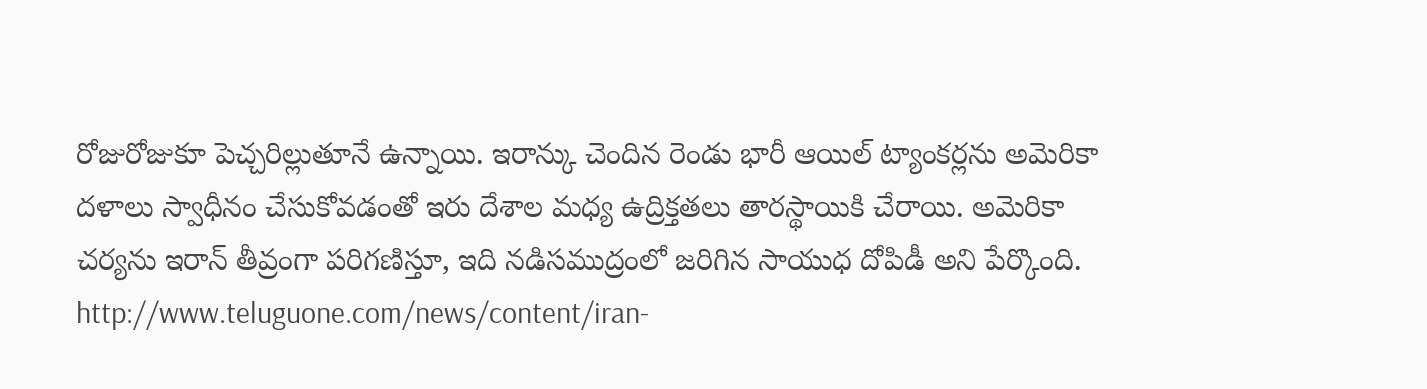రోజురోజుకూ పెచ్చరిల్లుతూనే ఉన్నాయి. ఇరాన్కు చెందిన రెండు భారీ ఆయిల్ ట్యాంకర్లను అమెరికా దళాలు స్వాధీనం చేసుకోవడంతో ఇరు దేశాల మధ్య ఉద్రిక్తతలు తారస్థాయికి చేరాయి. అమెరికా చర్యను ఇరాన్ తీవ్రంగా పరిగణిస్తూ, ఇది నడిసముద్రంలో జరిగిన సాయుధ దోపిడీ అని పేర్కొంది.
http://www.teluguone.com/news/content/iran-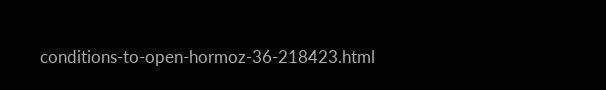conditions-to-open-hormoz-36-218423.html